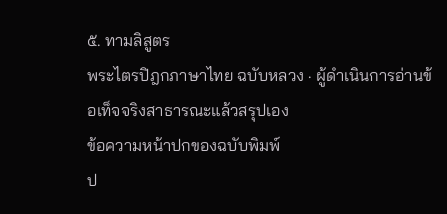๕. ทามลิสูตร
พระไตรปิฎกภาษาไทย ฉบับหลวง · ผู้ดำเนินการอ่านข้อเท็จจริงสาธารณะแล้วสรุปเอง
ข้อความหน้าปกของฉบับพิมพ์
ป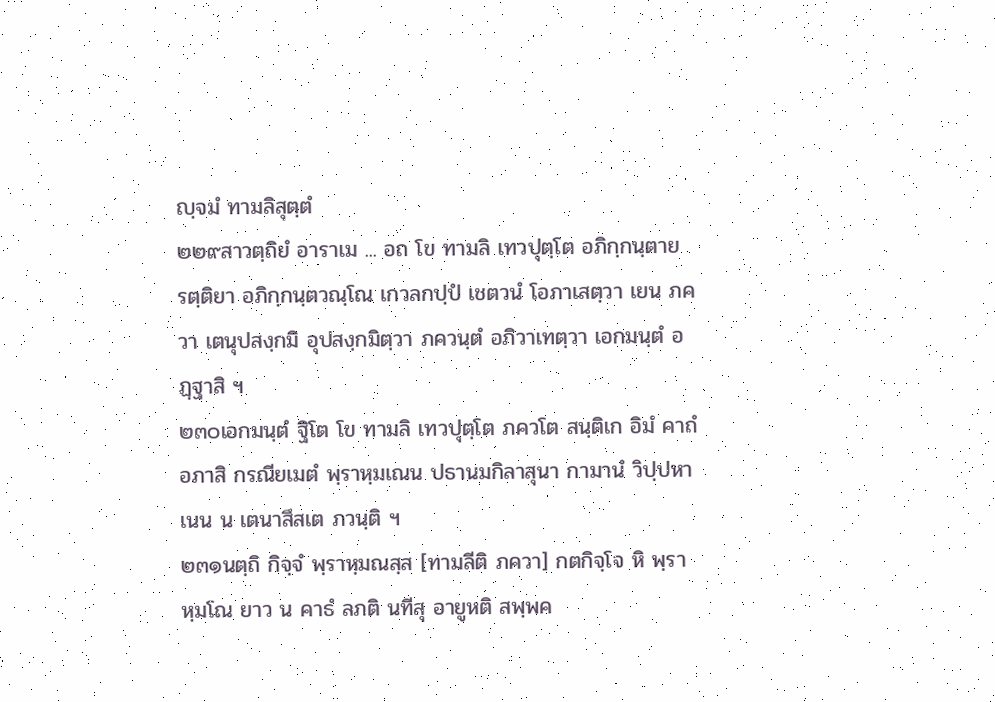ญฺจมํ ทามลิสุตฺตํ
๒๒๙สาวตฺถิยํ อาราเม ... อถ โข ทามลิ เทวปุตฺโต อภิกฺกนฺตาย รตฺติยา อภิกฺกนฺตวณฺโณ เกวลกปฺปํ เชตวนํ โอภาเสตฺวา เยน ภควา เตนุปสงฺกมิ อุปสงฺกมิตฺวา ภควนฺตํ อภิวาเทตฺวา เอกมนฺตํ อฏฺฐาสิ ฯ
๒๓๐เอกมนฺตํ ฐิโต โข ทามลิ เทวปุตฺโต ภควโต สนฺติเก อิมํ คาถํ อภาสิ กรณียเมตํ พฺราหฺมเณน ปธานมกิลาสุนา กามานํ วิปฺปหาเนน น เตนาสึสเต ภวนฺติ ฯ
๒๓๑นตฺถิ กิจฺจํ พฺราหฺมณสฺส [ทามลีติ ภควา] กตกิจฺโจ หิ พฺราหฺมโณ ยาว น คาธํ ลภติ นทีสุ อายูหติ สพฺพค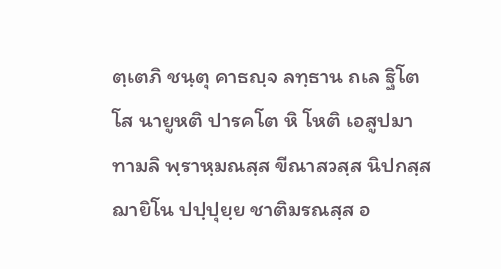ตฺเตภิ ชนฺตุ คาธญฺจ ลทฺธาน ถเล ฐิโต โส นายูหติ ปารคโต หิ โหติ เอสูปมา ทามลิ พฺราหฺมณสฺส ขีณาสวสฺส นิปกสฺส ฌายิโน ปปฺปุยฺย ชาติมรณสฺส อ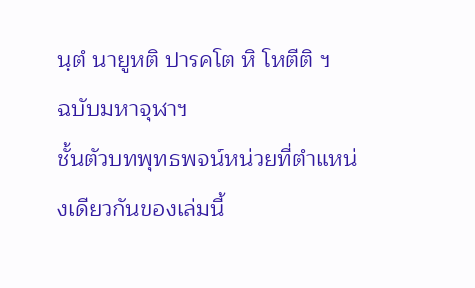นฺตํ นายูหติ ปารคโต หิ โหตีติ ฯ
ฉบับมหาจุฬาฯ
ชั้นตัวบทพุทธพจน์หน่วยที่ตำแหน่งเดียวกันของเล่มนี้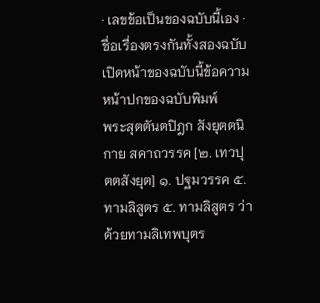· เลขข้อเป็นของฉบับนี้เอง · ชื่อเรื่องตรงกันทั้งสองฉบับ
เปิดหน้าของฉบับนี้ข้อความหน้าปกของฉบับพิมพ์
พระสุตตันตปิฎก สังยุตตนิกาย สคาถวรรค [๒. เทวปุตตสังยุต] ๑. ปฐมวรรค ๕. ทามลิสูตร ๕. ทามลิสูตร ว่าด้วยทามลิเทพบุตร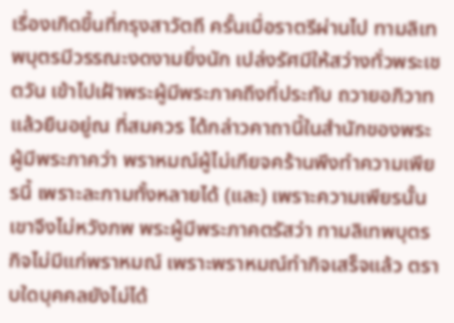เรื่องเกิดขึ้นที่กรุงสาวัตถี ครั้นเมื่อราตรีผ่านไป ทามลิเทพบุตรมีวรรณะงดงามยิ่งนัก เปล่งรัศมีให้สว่างทั่วพระเชตวัน เข้าไปเฝ้าพระผู้มีพระภาคถึงที่ประทับ ถวายอภิวาทแล้วยืนอยู่ณ ที่สมควร ได้กล่าวคาถานี้ในสำนักของพระผู้มีพระภาคว่า พราหมณ์ผู้ไม่เกียจคร้านพึงทำความเพียรนี้ เพราะละกามทั้งหลายได้ (และ) เพราะความเพียรนั้น เขาจึงไม่หวังภพ พระผู้มีพระภาคตรัสว่า ทามลิเทพบุตร กิจไม่มีแก่พราหมณ์ เพราะพราหมณ์ทำกิจเสร็จแล้ว ตราบใดบุคคลยังไม่ได้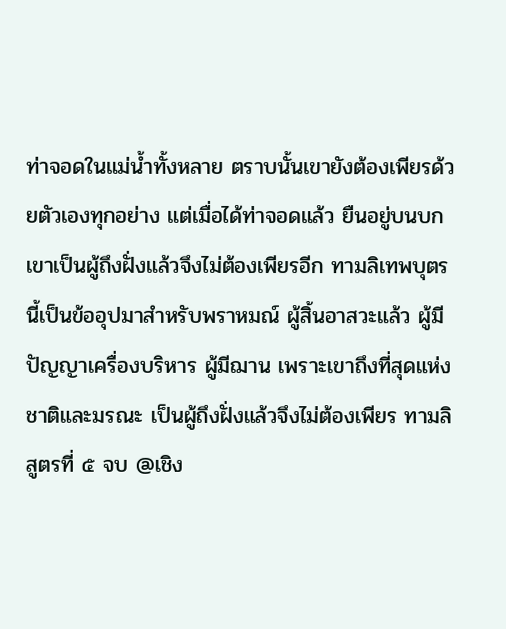ท่าจอดในแม่น้ำทั้งหลาย ตราบนั้นเขายังต้องเพียรด้วยตัวเองทุกอย่าง แต่เมื่อได้ท่าจอดแล้ว ยืนอยู่บนบก เขาเป็นผู้ถึงฝั่งแล้วจึงไม่ต้องเพียรอีก ทามลิเทพบุตร นี้เป็นข้ออุปมาสำหรับพราหมณ์ ผู้สิ้นอาสวะแล้ว ผู้มีปัญญาเครื่องบริหาร ผู้มีฌาน เพราะเขาถึงที่สุดแห่งชาติและมรณะ เป็นผู้ถึงฝั่งแล้วจึงไม่ต้องเพียร ทามลิสูตรที่ ๕ จบ @เชิง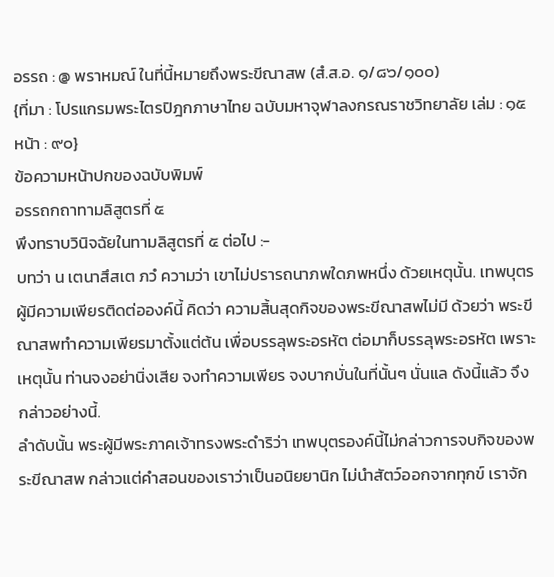อรรถ : @ พราหมณ์ ในที่นี้หมายถึงพระขีณาสพ (สํ.ส.อ. ๑/๘๖/๑๐๐)
{ที่มา : โปรแกรมพระไตรปิฎกภาษาไทย ฉบับมหาจุฬาลงกรณราชวิทยาลัย เล่ม : ๑๕ หน้า : ๙๐}
ข้อความหน้าปกของฉบับพิมพ์
อรรถกถาทามลิสูตรที่ ๕
พึงทราบวินิจฉัยในทามลิสูตรที่ ๕ ต่อไป :-
บทว่า น เตนาสึสเต ภวํ ความว่า เขาไม่ปรารถนาภพใดภพหนึ่ง ด้วยเหตุนั้น. เทพบุตรผู้มีความเพียรติดต่อองค์นี้ คิดว่า ความสิ้นสุดกิจของพระขีณาสพไม่มี ด้วยว่า พระขีณาสพทำความเพียรมาตั้งแต่ต้น เพื่อบรรลุพระอรหัต ต่อมาก็บรรลุพระอรหัต เพราะเหตุนั้น ท่านจงอย่านิ่งเสีย จงทำความเพียร จงบากบั่นในที่นั้นๆ นั่นแล ดังนี้แล้ว จึงกล่าวอย่างนี้.
ลำดับนั้น พระผู้มีพระภาคเจ้าทรงพระดำริว่า เทพบุตรองค์นี้ไม่กล่าวการจบกิจของพระขีณาสพ กล่าวแต่คำสอนของเราว่าเป็นอนิยยานิก ไม่นำสัตว์ออกจากทุกข์ เราจัก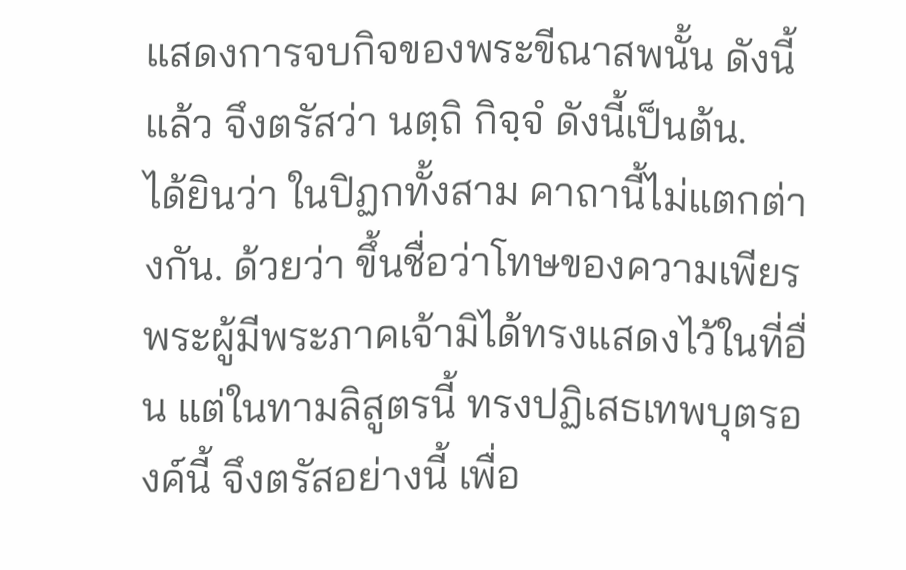แสดงการจบกิจของพระขีณาสพนั้น ดังนี้แล้ว จึงตรัสว่า นตฺถิ กิจฺจํ ดังนี้เป็นต้น.
ได้ยินว่า ในปิฏกทั้งสาม คาถานี้ไม่แตกต่างกัน. ด้วยว่า ขึ้นชื่อว่าโทษของความเพียร พระผู้มีพระภาคเจ้ามิได้ทรงแสดงไว้ในที่อื่น แต่ในทามลิสูตรนี้ ทรงปฏิเสธเทพบุตรองค์นี้ จึงตรัสอย่างนี้ เพื่อ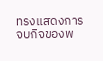ทรงแสดงการจบกิจของพ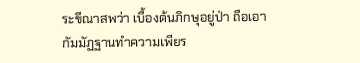ระขีณาสพว่า เบื้องต้นภิกษุอยู่ป่า ถือเอากัมมัฏฐานทำความเพียร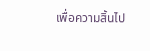เพื่อความสิ้นไป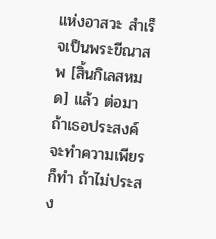แห่งอาสวะ สำเร็จเป็นพระขีณาสพ [สิ้นกิเลสหมด] แล้ว ต่อมา ถ้าเธอประสงค์จะทำความเพียรก็ทำ ถ้าไม่ประสง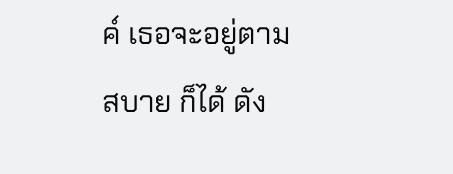ค์ เธอจะอยู่ตามสบาย ก็ได้ ดัง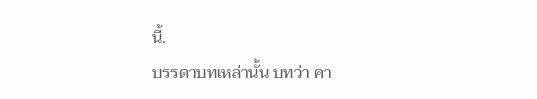นี้.
บรรดาบทเหล่านั้น บทว่า คา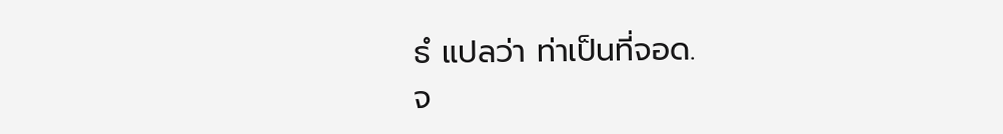ธํ แปลว่า ท่าเป็นที่จอด.
จ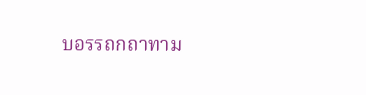บอรรถกถาทาม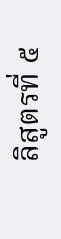ลิสูตรที่ ๕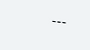---